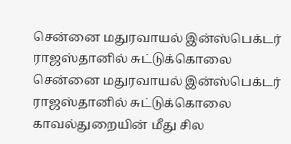சென்னை மதுரவாயல் இன்ஸ்பெக்டர் ராஜஸ்தானில் சுட்டுக்கொலை
சென்னை மதுரவாயல் இன்ஸ்பெக்டர் ராஜஸ்தானில் சுட்டுக்கொலை காவல்துறையின் மீது சில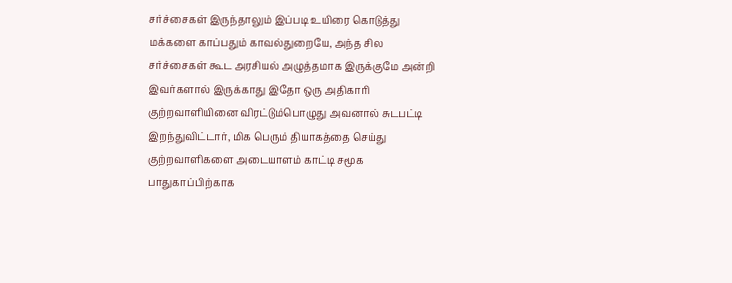சர்ச்சைகள் இருந்தாலும் இப்படி உயிரை கொடுத்து மக்களை காப்பதும் காவல்துறையே, அந்த சில சர்ச்சைகள் கூட அரசியல் அழுத்தமாக இருக்குமே அன்றி இவர்களால் இருக்காது இதோ ஒரு அதிகாரி குற்றவாளியினை விரட்டும்பொழுது அவனால் சுடபட்டி இறந்துவிட்டார், மிக பெரும் தியாகத்தை செய்து குற்றவாளிகளை அடையாளம் காட்டி சமூக பாதுகாப்பிற்காக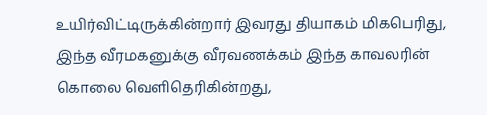உயிர்விட்டிருக்கின்றார் இவரது தியாகம் மிகபெரிது, இந்த வீரமகனுக்கு வீரவணக்கம் இந்த காவலரின் கொலை வெளிதெரிகின்றது,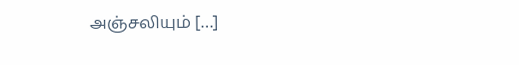அஞ்சலியும் […]